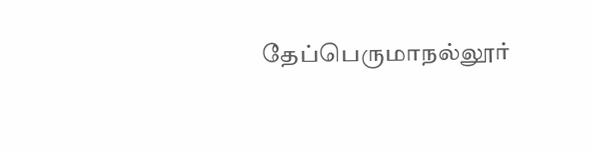தேப்பெருமாநல்லூர்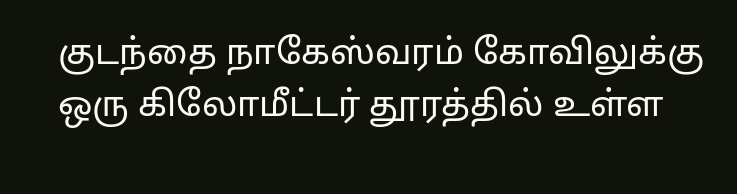குடந்தை நாகேஸ்வரம் கோவிலுக்கு ஒரு கிலோமீட்டர் தூரத்தில் உள்ள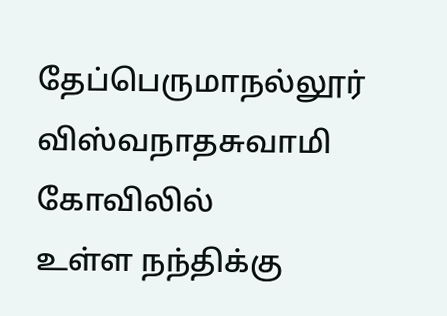தேப்பெருமாநல்லூர் விஸ்வநாதசுவாமி கோவிலில்
உள்ள நந்திக்கு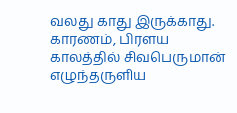வலது காது இருக்காது.
காரணம், பிரளய காலத்தில் சிவபெருமான் எழுந்தருளிய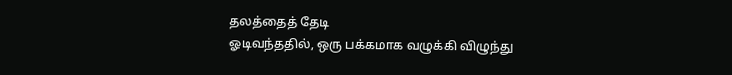தலத்தைத் தேடி
ஓடிவந்ததில், ஒரு பக்கமாக வழுக்கி விழுந்து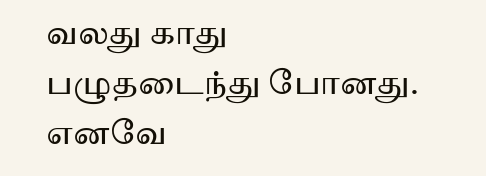வலது காது பழுதடைந்து போனது.
எனவே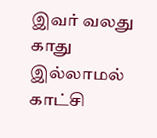இவர் வலது காது இல்லாமல் காட்சி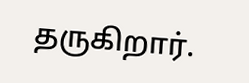தருகிறார்.